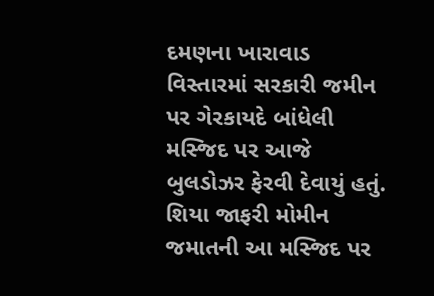દમણના ખારાવાડ વિસ્તારમાં સરકારી જમીન પર ગેરકાયદે બાંધેલી મસ્જિદ પર આજે બુલડોઝર ફેરવી દેવાયું હતું. શિયા જાફરી મોમીન જમાતની આ મસ્જિદ પર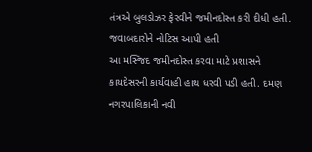તંત્રએ બુલડોઝર ફેરવીને જમીનદોસ્ત કરી દીધી હતી.
જવાબદારોને નોટિસ આપી હતી
આ મસ્જિદ જમીનદોસ્ત કરવા માટે પ્રશાસને કાયદેસરની કાર્યવાહી હાથ ધરવી પડી હતી. દમણ નગરપાલિકાની નવી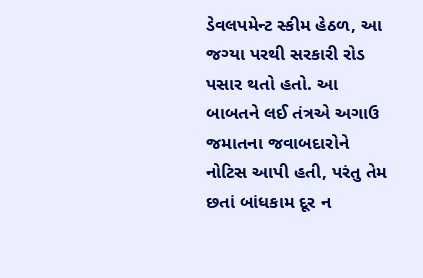ડેવલપમેન્ટ સ્કીમ હેઠળ, આ જગ્યા પરથી સરકારી રોડ પસાર થતો હતો. આ બાબતને લઈ તંત્રએ અગાઉ જમાતના જવાબદારોને નોટિસ આપી હતી, પરંતુ તેમ છતાં બાંધકામ દૂર ન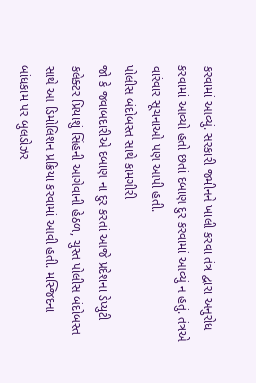કરવામાં આવ્યું. સરકારી જમીનને ખાલી કરવા તંત્ર દ્વારા અનુરોધ કરવામાં આવ્યો હતો છતાં દબાણ દુર કરવામાં આવ્યું ન હતું. તંત્રએ વારંવાર સૂચનાઓ પણ આપી હતી.
પોલીસ બંદોબસ્ત સાથે કામગીરી
જો કે જવાબદારીએ દબાણ ના દુર કરતાં આજે પ્રદેશના ડેપ્યુટી કલેક્ટર પ્રિયાશું સિંહની આગેવાની હેઠળ, ચુસ્ત પોલીસ બંદોબસ્ત સાથે આ ડિમોલિશન પ્રક્રિયા કરવામાં આવી હતી. મસ્જિદના બાંધકામ પર બુલડોઝર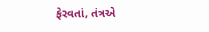ફેરવતાં, તંત્રએ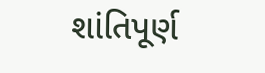શાંતિપૂર્ણ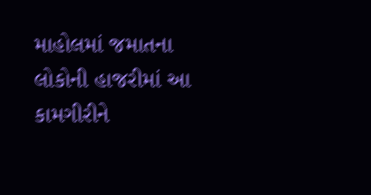માહોલમાં જમાતના લોકોની હાજરીમાં આ કામગીરીને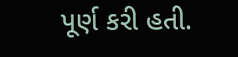પૂર્ણ કરી હતી.